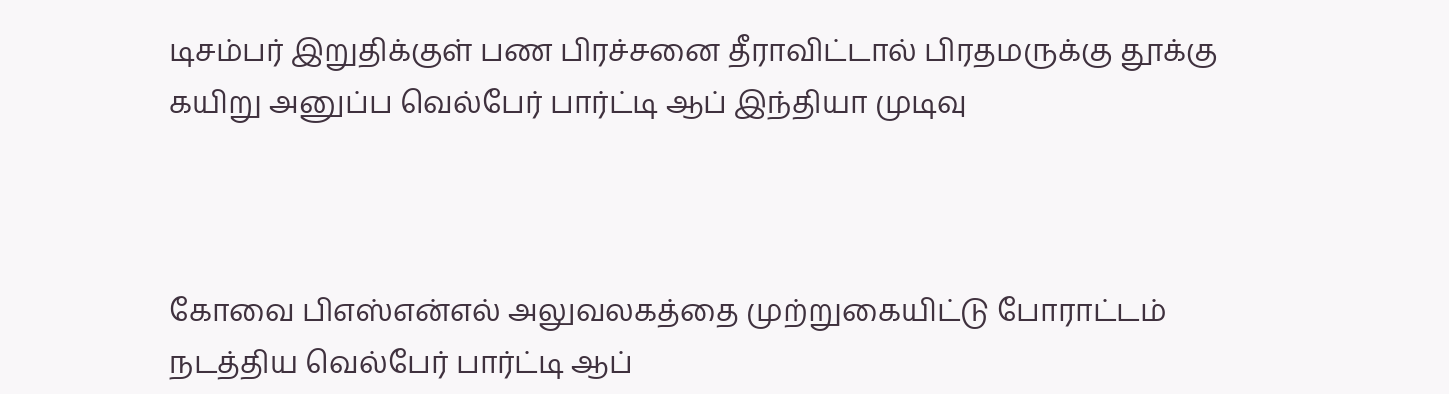டிசம்பர் இறுதிக்குள் பண பிரச்சனை தீராவிட்டால் பிரதமருக்கு தூக்கு கயிறு அனுப்ப வெல்பேர் பார்ட்டி ஆப் இந்தியா முடிவு



கோவை பிஎஸ்என்எல் அலுவலகத்தை முற்றுகையிட்டு போராட்டம் நடத்திய வெல்பேர் பார்ட்டி ஆப்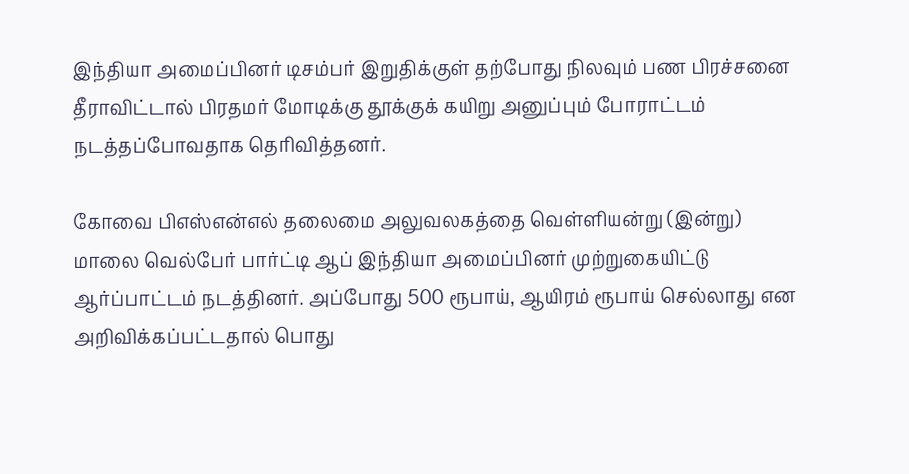இந்தியா அமைப்பினர் டிசம்பர் இறுதிக்குள் தற்போது நிலவும் பண பிரச்சனை தீராவிட்டால் பிரதமர் மோடிக்கு தூக்குக் கயிறு அனுப்பும் போராட்டம் நடத்தப்போவதாக தெரிவித்தனர்.

கோவை பிஎஸ்என்எல் தலைமை அலுவலகத்தை வெள்ளியன்று (இன்று) மாலை வெல்பேர் பார்ட்டி ஆப் இந்தியா அமைப்பினர் முற்றுகையிட்டு ஆர்ப்பாட்டம் நடத்தினர். அப்போது 500 ரூபாய், ஆயிரம் ரூபாய் செல்லாது என அறிவிக்கப்பட்டதால் பொது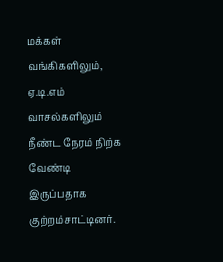மக்கள் வங்கிகளிலும், ஏ.டி.எம் வாசல்களிலும் நீண்ட நேரம் நிற்க வேண்டி இருப்பதாக குற்றம்சாட்டினர்.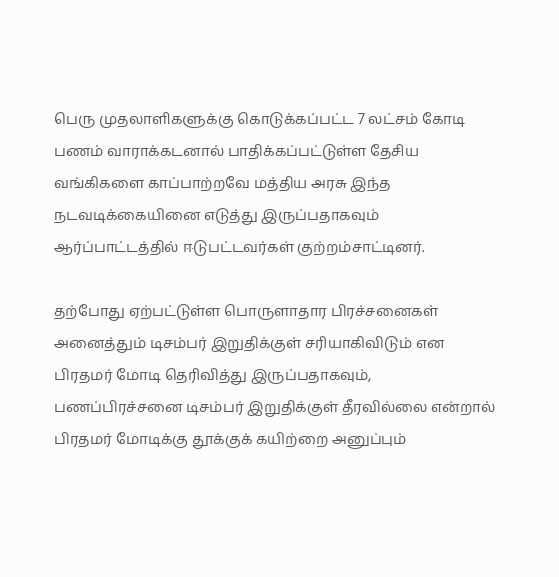பெரு முதலாளிகளுக்கு கொடுக்கப்பட்ட 7 லட்சம் கோடி பணம் வாராக்கடனால் பாதிக்கப்பட்டுள்ள தேசிய வங்கிகளை காப்பாற்றவே மத்திய அரசு இந்த நடவடிக்கையினை எடுத்து இருப்பதாகவும் ஆர்ப்பாட்டத்தில் ஈடுபட்டவர்கள் குற்றம்சாட்டினர்.

தற்போது ஏற்பட்டுள்ள பொருளாதார பிரச்சனைகள் அனைத்தும் டிசம்பர் இறுதிக்குள் சரியாகிவிடும் என பிரதமர் மோடி தெரிவித்து இருப்பதாகவும், பணப்பிரச்சனை டிசம்பர் இறுதிக்குள் தீரவில்லை என்றால் பிரதமர் மோடிக்கு தூக்குக் கயிற்றை அனுப்பும்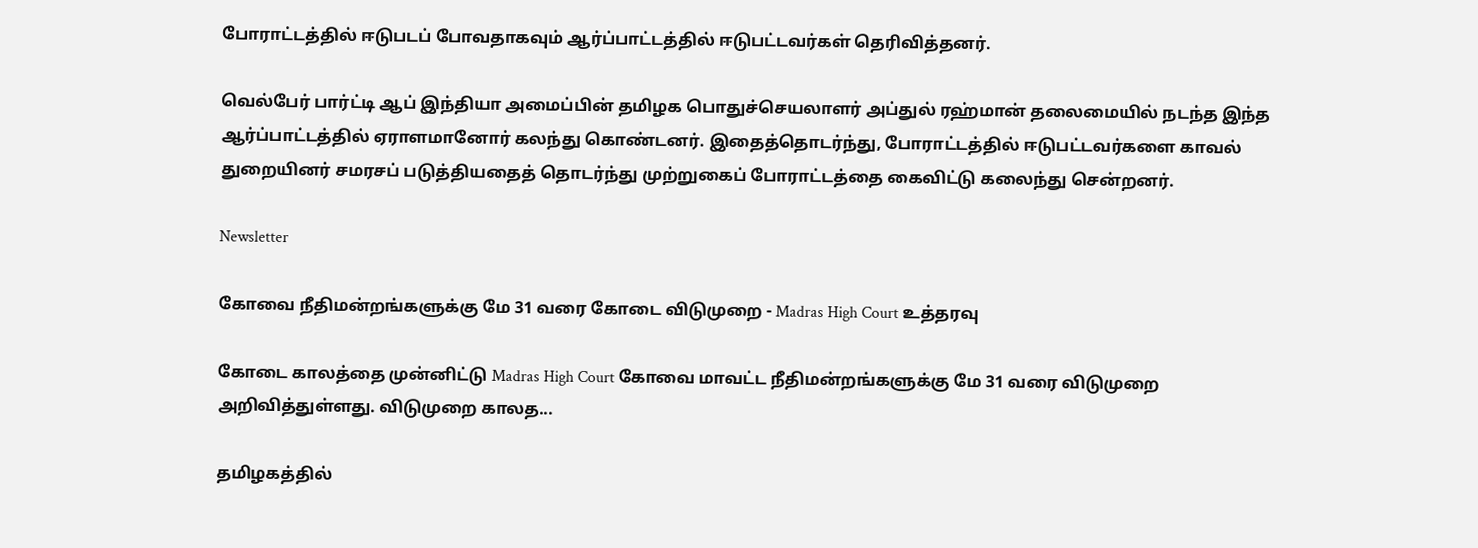போராட்டத்தில் ஈடுபடப் போவதாகவும் ஆர்ப்பாட்டத்தில் ஈடுபட்டவர்கள் தெரிவித்தனர்.

வெல்பேர் பார்ட்டி ஆப் இந்தியா அமைப்பின் தமிழக பொதுச்செயலாளர் அப்துல் ரஹ்மான் தலைமையில் நடந்த இந்த ஆர்ப்பாட்டத்தில் ஏராளமானோர் கலந்து கொண்டனர். இதைத்தொடர்ந்து, போராட்டத்தில் ஈடுபட்டவர்களை காவல் துறையினர் சமரசப் படுத்தியதைத் தொடர்ந்து முற்றுகைப் போராட்டத்தை கைவிட்டு கலைந்து சென்றனர்.

Newsletter

கோவை நீதிமன்றங்களுக்கு மே 31 வரை கோடை விடுமுறை - Madras High Court உத்தரவு

கோடை காலத்தை முன்னிட்டு Madras High Court கோவை மாவட்ட நீதிமன்றங்களுக்கு மே 31 வரை விடுமுறை அறிவித்துள்ளது. விடுமுறை காலத...

தமிழகத்தில்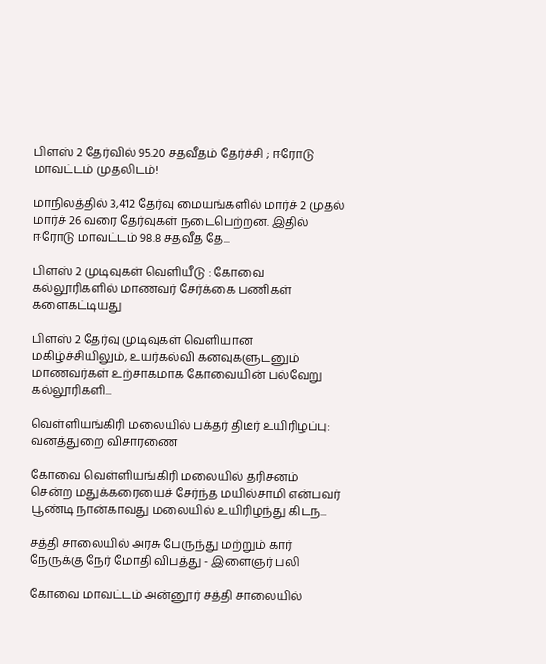பிளஸ் 2 தேர்வில் 95.20 சதவீதம் தேர்ச்சி ; ஈரோடு மாவட்டம் முதலிடம்!

மாநிலத்தில் 3,412 தேர்வு மையங்களில் மார்ச் 2 முதல் மார்ச் 26 வரை தேர்வுகள் நடைபெற்றன. இதில் ஈரோடு மாவட்டம் 98.8 சதவீத தே...

பிளஸ் 2 முடிவுகள் வெளியீடு : கோவை கல்லூரிகளில் மாணவர் சேர்க்கை பணிகள் களைகட்டியது

பிளஸ் 2 தேர்வு முடிவுகள் வெளியான மகிழ்ச்சியிலும், உயர்கல்வி கனவுகளுடனும் மாணவர்கள் உற்சாகமாக கோவையின் பல்வேறு கல்லூரிகளி...

வெள்ளியங்கிரி மலையில் பக்தர் திடீர் உயிரிழப்பு: வனத்துறை விசாரணை

கோவை வெள்ளியங்கிரி மலையில் தரிசனம் சென்ற மதுக்கரையைச் சேர்ந்த மயில்சாமி என்பவர் பூண்டி நான்காவது மலையில் உயிரிழந்து கிடந...

சத்தி சாலையில் அரசு பேருந்து மற்றும் கார் நேருக்கு நேர் மோதி விபத்து - இளைஞர் பலி

கோவை மாவட்டம் அன்னூர் சத்தி சாலையில்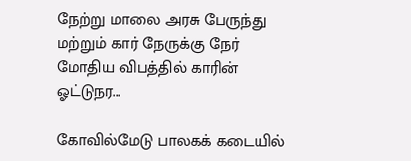நேற்று மாலை அரசு பேருந்து மற்றும் கார் நேருக்கு நேர் மோதிய விபத்தில் காரின் ஓட்டுநர...

கோவில்மேடு பாலகக் கடையில்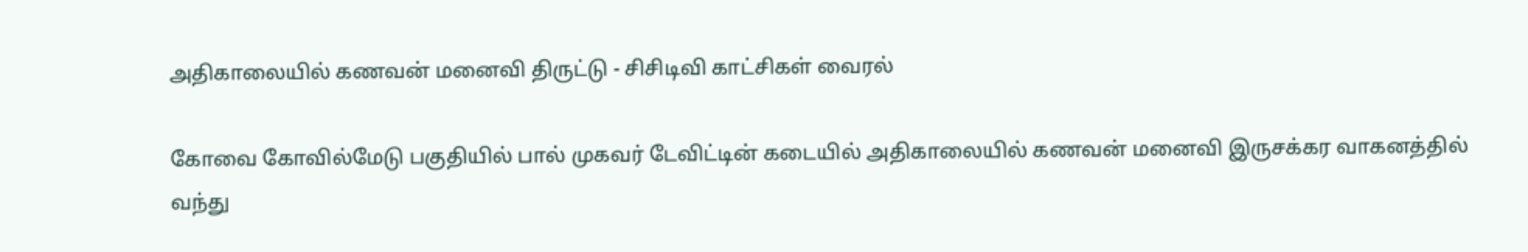அதிகாலையில் கணவன் மனைவி திருட்டு - சிசிடிவி காட்சிகள் வைரல்

கோவை கோவில்மேடு பகுதியில் பால் முகவர் டேவிட்டின் கடையில் அதிகாலையில் கணவன் மனைவி இருசக்கர வாகனத்தில் வந்து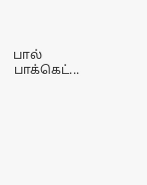பால் பாக்கெட்...